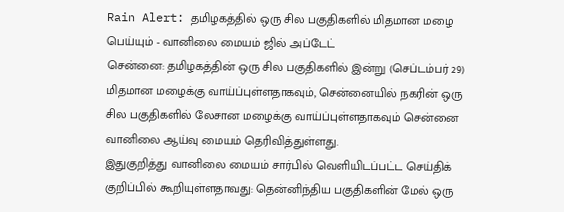Rain Alert: தமிழகத்தில் ஒரு சில பகுதிகளில் மிதமான மழை பெய்யும் - வானிலை மையம் ஜில் அப்டேட்
சென்னை: தமிழகத்தின் ஒரு சில பகுதிகளில் இன்று (செப்டம்பர் 29) மிதமான மழைக்கு வாய்ப்புள்ளதாகவும், சென்னையில் நகரின் ஒரு சில பகுதிகளில் லேசான மழைக்கு வாய்ப்புள்ளதாகவும் சென்னை வானிலை ஆய்வு மையம் தெரிவித்துள்ளது.
இதுகுறித்து வானிலை மையம் சார்பில் வெளியிடப்பட்ட செய்திக் குறிப்பில் கூறியுள்ளதாவது: தென்னிந்திய பகுதிகளின் மேல் ஒரு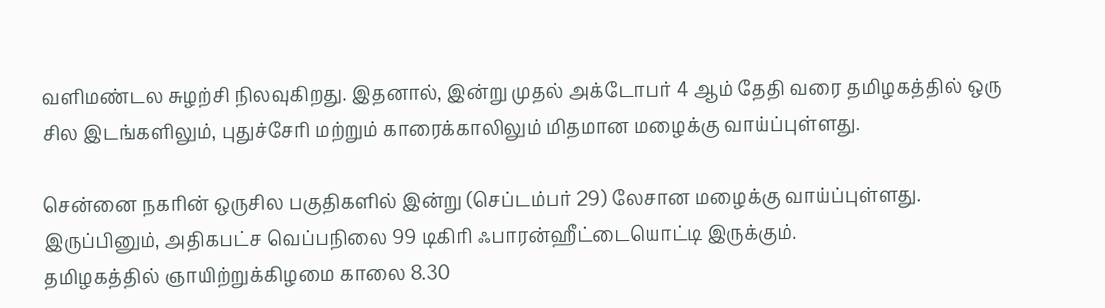வளிமண்டல சுழற்சி நிலவுகிறது. இதனால், இன்று முதல் அக்டோபர் 4 ஆம் தேதி வரை தமிழகத்தில் ஒரு சில இடங்களிலும், புதுச்சேரி மற்றும் காரைக்காலிலும் மிதமான மழைக்கு வாய்ப்புள்ளது.

சென்னை நகரின் ஒருசில பகுதிகளில் இன்று (செப்டம்பர் 29) லேசான மழைக்கு வாய்ப்புள்ளது. இருப்பினும், அதிகபட்ச வெப்பநிலை 99 டிகிரி ஃபாரன்ஹீட்டையொட்டி இருக்கும்.
தமிழகத்தில் ஞாயிற்றுக்கிழமை காலை 8.30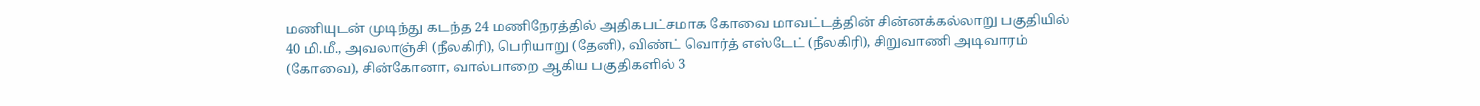மணியுடன் முடிந்து கடந்த 24 மணிநேரத்தில் அதிகபட்சமாக கோவை மாவட்டத்தின் சின்னக்கல்லாறு பகுதியில் 40 மி.மீ., அவலாஞ்சி (நீலகிரி), பெரியாறு (தேனி), விண்ட் வொர்த் எஸ்டேட் (நீலகிரி), சிறுவாணி அடிவாரம் (கோவை), சின்கோனா, வால்பாறை ஆகிய பகுதிகளில் 3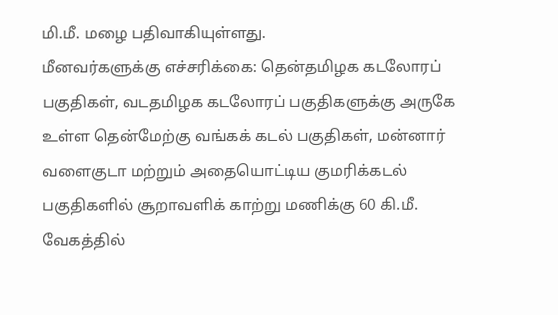மி.மீ. மழை பதிவாகியுள்ளது.
மீனவர்களுக்கு எச்சரிக்கை: தென்தமிழக கடலோரப் பகுதிகள், வடதமிழக கடலோரப் பகுதிகளுக்கு அருகே உள்ள தென்மேற்கு வங்கக் கடல் பகுதிகள், மன்னார் வளைகுடா மற்றும் அதையொட்டிய குமரிக்கடல் பகுதிகளில் சூறாவளிக் காற்று மணிக்கு 60 கி.மீ. வேகத்தில்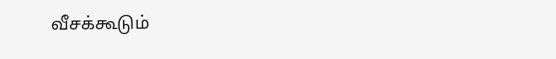வீசக்கூடும்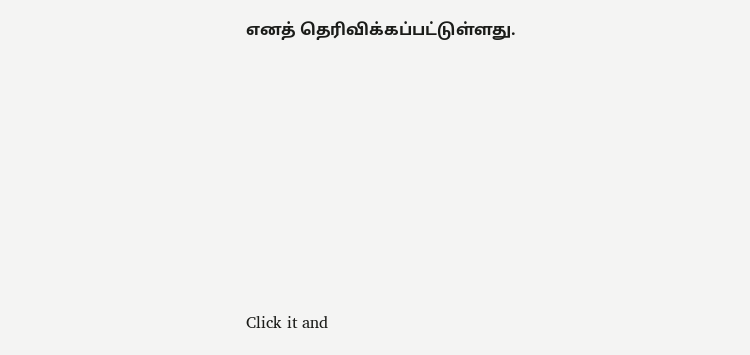எனத் தெரிவிக்கப்பட்டுள்ளது.












Click it and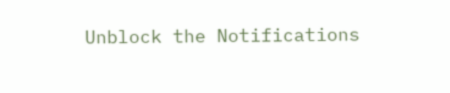Unblock the Notifications